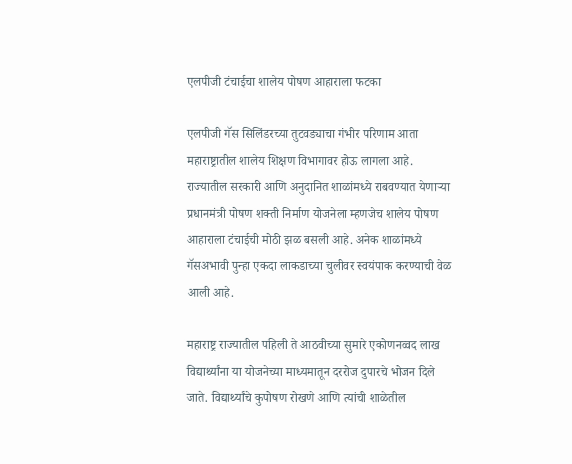एलपीजी टंचाईचा शालेय पोषण आहाराला फटका

एलपीजी गॅस सिलिंडरच्या तुटवड्याचा गंभीर परिणाम आता महाराष्ट्रातील शालेय शिक्षण विभागावर होऊ लागला आहे. राज्यातील सरकारी आणि अनुदानित शाळांमध्ये राबवण्यात येणाऱ्या प्रधानमंत्री पोषण शक्ती निर्माण योजनेला म्हणजेच शालेय पोषण आहाराला टंचाईची मोठी झळ बसली आहे. अनेक शाळांमध्ये गॅसअभावी पुन्हा एकदा लाकडाच्या चुलीवर स्वयंपाक करण्याची वेळ आली आहे.

महाराष्ट्र राज्यातील पहिली ते आठवीच्या सुमारे एकोणनव्वद लाख विद्यार्थ्यांना या योजनेच्या माध्यमातून दररोज दुपारचे भोजन दिले जाते. विद्यार्थ्यांचे कुपोषण रोखणे आणि त्यांची शाळेतील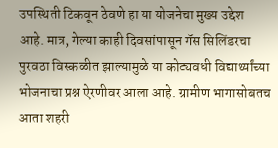उपस्थिती टिकवून ठेवणे हा या योजनेचा मुख्य उद्देश आहे. मात्र, गेल्या काही दिवसांपासून गॅस सिलिंडरचा पुरवठा विस्कळीत झाल्यामुळे या कोट्यवधी विद्यार्थ्यांच्या भोजनाचा प्रश्न ऐरणीवर आला आहे. ग्रामीण भागासोबतच आता शहरी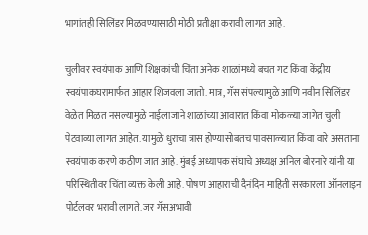भागांतही सिलिंडर मिळवण्यासाठी मोठी प्रतीक्षा करावी लागत आहे.

चुलीवर स्वयंपाक आणि शिक्षकांची चिंता अनेक शाळांमध्ये बचत गट किंवा केंद्रीय स्वयंपाकघरामार्फत आहार शिजवला जातो. मात्र, गॅस संपल्यामुळे आणि नवीन सिलिंडर वेळेत मिळत नसल्यामुळे नाईलाजाने शाळांच्या आवारात किंवा मोकळ्या जागेत चुली पेटवाव्या लागत आहेत. यामुळे धुराचा त्रास होण्यासोबतच पावसाळ्यात किंवा वारे असताना स्वयंपाक करणे कठीण जात आहे. मुंबई अध्यापक संघाचे अध्यक्ष अनिल बोरनारे यांनी या परिस्थितीवर चिंता व्यक्त केली आहे. पोषण आहाराची दैनंदिन माहिती सरकारला ऑनलाइन पोर्टलवर भरावी लागते. जर गॅसअभावी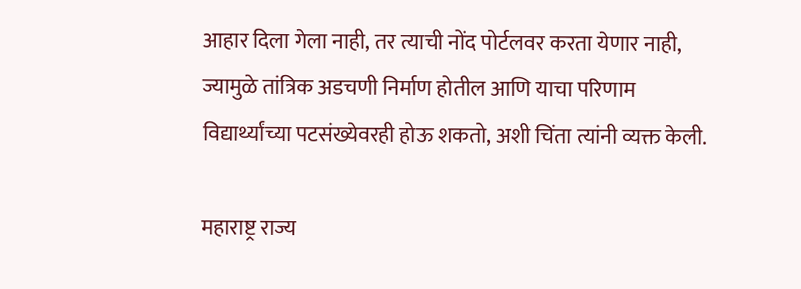आहार दिला गेला नाही, तर त्याची नोंद पोर्टलवर करता येणार नाही, ज्यामुळे तांत्रिक अडचणी निर्माण होतील आणि याचा परिणाम विद्यार्थ्यांच्या पटसंख्येवरही होऊ शकतो, अशी चिंता त्यांनी व्यक्त केली.

महाराष्ट्र राज्य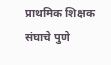प्राथमिक शिक्षक संघाचे पुणे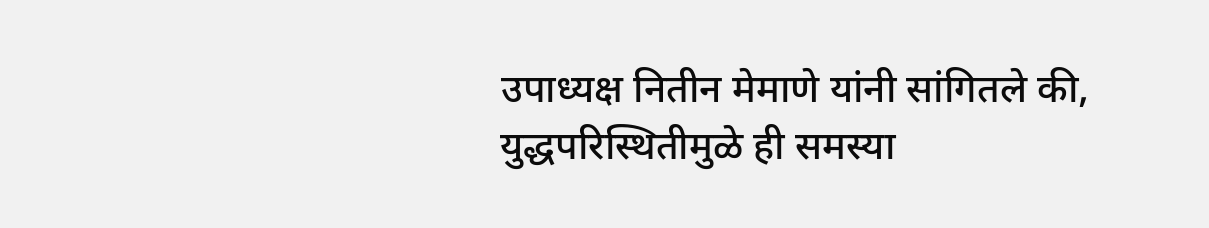उपाध्यक्ष नितीन मेमाणे यांनी सांगितले की, युद्धपरिस्थितीमुळे ही समस्या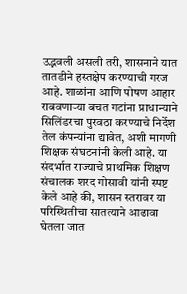उद्भवली असली तरी, शासनाने यात तातडीने हस्तक्षेप करण्याची गरज आहे. शाळांना आणि पोषण आहार राबवणाऱ्या बचत गटांना प्राधान्याने सिलिंडरचा पुरवठा करण्याचे निर्देश तेल कंपन्यांना द्यावेत, अशी मागणी शिक्षक संघटनांनी केली आहे. या संदर्भात राज्याचे प्राथमिक शिक्षण संचालक शरद गोसावी यांनी स्पष्ट केले आहे की, शासन स्तरावर या परिस्थितीचा सातत्याने आढावा घेतला जात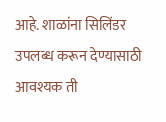आहे. शाळांना सिलिंडर उपलब्ध करून देण्यासाठी आवश्यक ती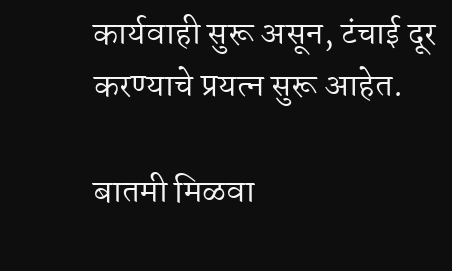कार्यवाही सुरू असून, टंचाई दूर करण्याचे प्रयत्न सुरू आहेत.

बातमी मिळवा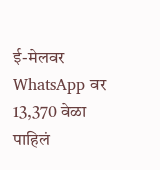ई-मेलवर WhatsApp वर
13,370 वेळा पाहिलं